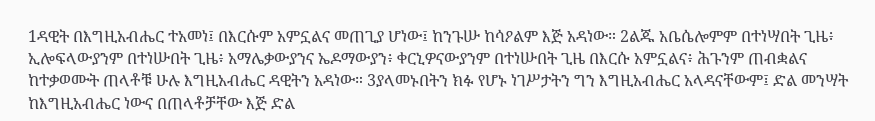1ዳዊት በእግዚአብሔር ተአመነ፤ በእርሱም አምኗልና መጠጊያ ሆነው፤ ከንጉሡ ከሳዖልም እጅ አዳነው። 2ልጁ አቤሴሎምም በተነሣበት ጊዜ፥ ኢሎፍላውያንም በተነሡበት ጊዜ፥ አማሌቃውያንና ኤዶማውያን፥ ቀርኒዎናውያንም በተነሡበት ጊዜ በእርሱ አምኗልና፥ ሕጉንም ጠብቋልና ከተቃወሙት ጠላቶቹ ሁሉ እግዚአብሔር ዳዊትን አዳነው። 3ያላመኑበትን ክፉ የሆኑ ነገሥታትን ግን እግዚአብሔር አላዳናቸውም፤ ድል መንሣት ከእግዚአብሔር ነውና በጠላቶቻቸው እጅ ድል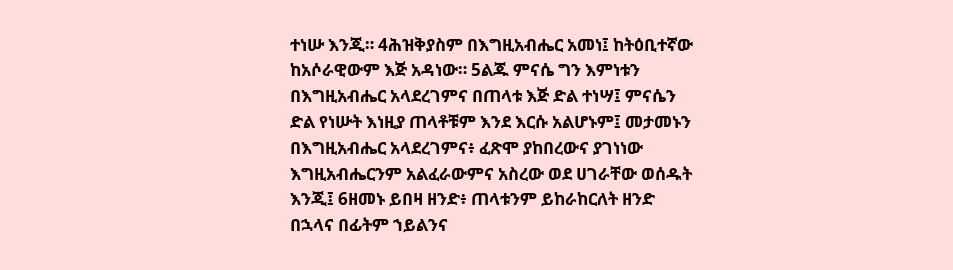ተነሡ እንጂ። 4ሕዝቅያስም በእግዚአብሔር አመነ፤ ከትዕቢተኛው ከአሶራዊውም እጅ አዳነው። 5ልጁ ምናሴ ግን እምነቱን በእግዚአብሔር አላደረገምና በጠላቱ እጅ ድል ተነሣ፤ ምናሴን ድል የነሡት እነዚያ ጠላቶቹም እንደ እርሱ አልሆኑም፤ መታመኑን በእግዚአብሔር አላደረገምና፥ ፈጽሞ ያከበረውና ያገነነው እግዚአብሔርንም አልፈራውምና አስረው ወደ ሀገራቸው ወሰዱት እንጂ፤ 6ዘመኑ ይበዛ ዘንድ፥ ጠላቱንም ይከራከርለት ዘንድ በኋላና በፊትም ኀይልንና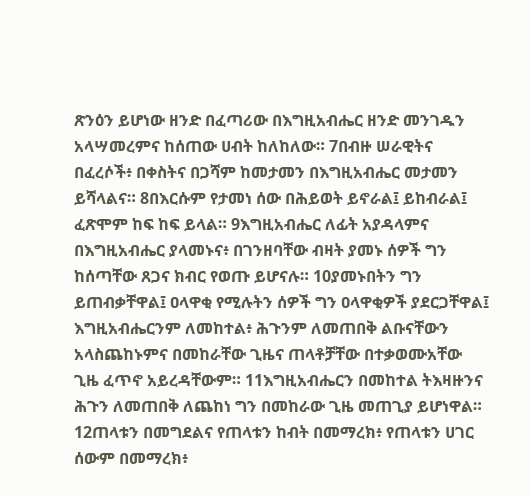ጽንዕን ይሆነው ዘንድ በፈጣሪው በእግዚአብሔር ዘንድ መንገዱን አላሣመረምና ከሰጠው ሀብት ከለከለው። 7በብዙ ሠራዊትና በፈረሶች፥ በቀስትና በጋሻም ከመታመን በእግዚአብሔር መታመን ይሻላልና። 8በእርሱም የታመነ ሰው በሕይወት ይኖራል፤ ይከብራል፤ ፈጽሞም ከፍ ከፍ ይላል። 9እግዚአብሔር ለፊት አያዳላምና በእግዚአብሔር ያላመኑና፥ በገንዘባቸው ብዛት ያመኑ ሰዎች ግን ከሰጣቸው ጸጋና ክብር የወጡ ይሆናሉ። 10ያመኑበትን ግን ይጠብቃቸዋል፤ ዐላዋቂ የሚሉትን ሰዎች ግን ዐላዋቂዎች ያደርጋቸዋል፤ እግዚአብሔርንም ለመከተል፥ ሕጉንም ለመጠበቅ ልቡናቸውን አላስጨከኑምና በመከራቸው ጊዜና ጠላቶቻቸው በተቃወሙአቸው ጊዜ ፈጥኖ አይረዳቸውም። 11እግዚአብሔርን በመከተል ትእዛዙንና ሕጉን ለመጠበቅ ለጨከነ ግን በመከራው ጊዜ መጠጊያ ይሆነዋል። 12ጠላቱን በመግደልና የጠላቱን ከብት በመማረክ፥ የጠላቱን ሀገር ሰውም በመማረክ፥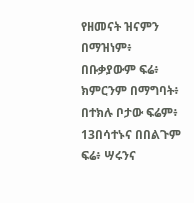የዘመናት ዝናምን በማዝነም፥ በቡቃያውም ፍሬ፥ ክምርንም በማግባት፥ በተክሉ ቦታው ፍሬም፥ 13በሳተኑና በበልጉም ፍሬ፥ ሣሩንና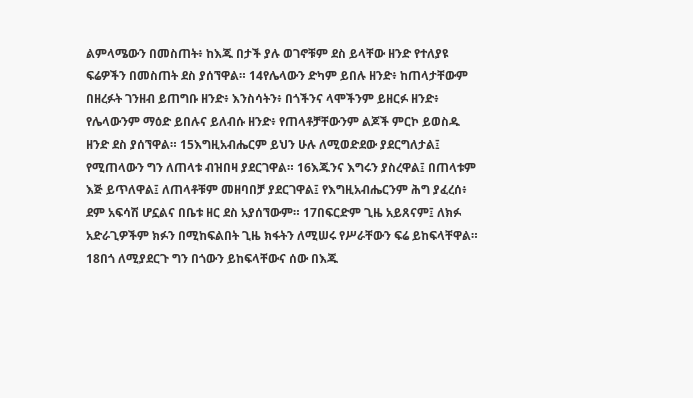ልምላሜውን በመስጠት፥ ከእጁ በታች ያሉ ወገኖቹም ደስ ይላቸው ዘንድ የተለያዩ ፍሬዎችን በመስጠት ደስ ያሰኘዋል። 14የሌላውን ድካም ይበሉ ዘንድ፥ ከጠላታቸውም በዘረፉት ገንዘብ ይጠግቡ ዘንድ፥ እንስሳትን፥ በጎችንና ላሞችንም ይዘርፉ ዘንድ፥ የሌላውንም ማዕድ ይበሉና ይለብሱ ዘንድ፥ የጠላቶቻቸውንም ልጆች ምርኮ ይወስዱ ዘንድ ደስ ያሰኘዋል። 15እግዚአብሔርም ይህን ሁሉ ለሚወድደው ያደርግለታል፤ የሚጠላውን ግን ለጠላቱ ብዝበዛ ያደርገዋል። 16እጁንና እግሩን ያስረዋል፤ በጠላቱም እጅ ይጥለዋል፤ ለጠላቶቹም መዘባበቻ ያደርገዋል፤ የእግዚአብሔርንም ሕግ ያፈረሰ፥ ደም አፍሳሽ ሆኗልና በቤቱ ዘር ደስ አያሰኘውም። 17በፍርድም ጊዜ አይጸናም፤ ለክፉ አድራጊዎችም ክፉን በሚከፍልበት ጊዜ ክፋትን ለሚሠሩ የሥራቸውን ፍሬ ይከፍላቸዋል። 18በጎ ለሚያደርጉ ግን በጎውን ይከፍላቸውና ሰው በእጁ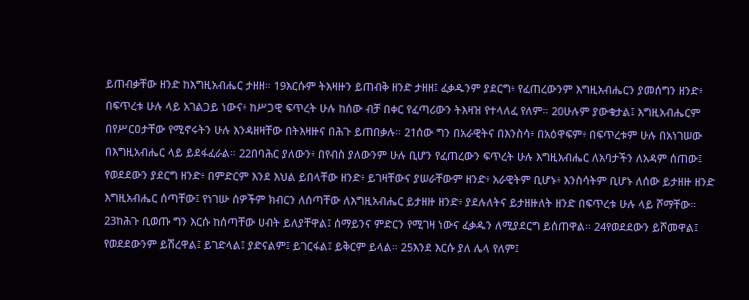ይጠብቃቸው ዘንድ ከእግዚአብሔር ታዘዘ። 19እርሱም ትእዛዙን ይጠብቅ ዘንድ ታዘዘ፤ ፈቃዱንም ያደርግ፥ የፈጠረውንም እግዚአብሔርን ያመሰግን ዘንድ፥ በፍጥረቱ ሁሉ ላይ አገልጋይ ነውና፥ ከሥጋዊ ፍጥረት ሁሉ ከሰው ብቻ በቀር የፈጣሪውን ትእዛዝ የተላለፈ የለም። 20ሁሉም ያውቁታል፤ እግዚአብሔርም በየሥርዐታቸው የሚኖሩትን ሁሉ እንዳዘዛቸው በትእዛዙና በሕጉ ይጠበቃሉ። 21ሰው ግን በአራዊትና በእንስሳ፥ በአዕዋፍም፥ በፍጥረቱም ሁሉ በአነገሠው በእግዚአብሔር ላይ ይደፋፈራል። 22በባሕር ያለውን፥ በየብስ ያለውንም ሁሉ ቢሆን የፈጠረውን ፍጥረት ሁሉ እግዚአብሔር ለአባታችን ለአዳም ሰጠው፤ የወደደውን ያደርግ ዘንድ፥ በምድርም እንደ እህል ይበላቸው ዘንድ፥ ይገዛቸውና ያሠራቸውም ዘንድ፥ አራዊትም ቢሆኑ፥ እንስሳትም ቢሆኑ ለሰው ይታዘዙ ዘንድ እግዚአብሔር ሰጣቸው፤ የነገሡ ሰዎችም ክብርን ለሰጣቸው ለእግዚአብሔር ይታዘዙ ዘንድ፥ ያደሉለትና ይታዘዙለት ዘንድ በፍጥረቱ ሁሉ ላይ ሾማቸው። 23ከሕጉ ቢወጡ ግን እርሱ ከሰጣቸው ሀብት ይለያቸዋል፤ ሰማይንና ምድርን የሚገዛ ነውና ፈቃዱን ለሚያደርግ ይሰጠዋል። 24የወደደውን ይሾመዋል፤ የወደደውንም ይሽረዋል፤ ይገድላል፤ ያድናልም፤ ይገርፋል፤ ይቅርም ይላል። 25እንደ እርሱ ያለ ሌላ የለም፤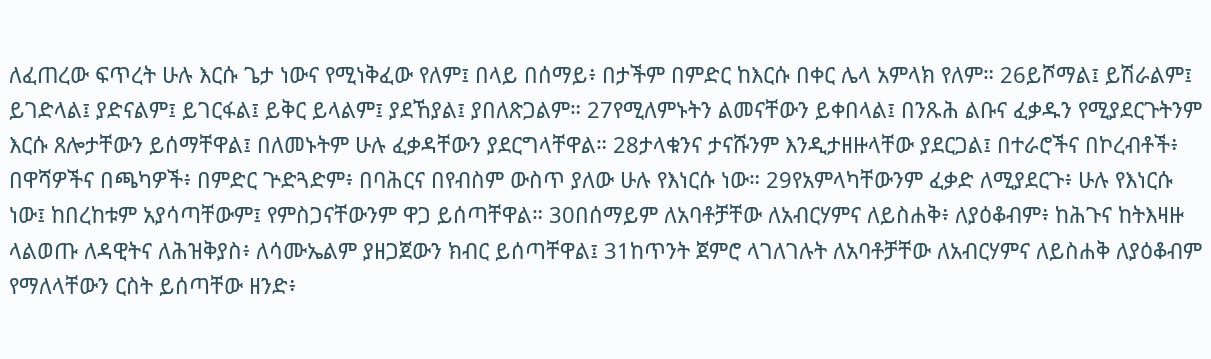ለፈጠረው ፍጥረት ሁሉ እርሱ ጌታ ነውና የሚነቅፈው የለም፤ በላይ በሰማይ፥ በታችም በምድር ከእርሱ በቀር ሌላ አምላክ የለም። 26ይሾማል፤ ይሽራልም፤ ይገድላል፤ ያድናልም፤ ይገርፋል፤ ይቅር ይላልም፤ ያደኸያል፤ ያበለጽጋልም። 27የሚለምኑትን ልመናቸውን ይቀበላል፤ በንጹሕ ልቡና ፈቃዱን የሚያደርጉትንም እርሱ ጸሎታቸውን ይሰማቸዋል፤ በለመኑትም ሁሉ ፈቃዳቸውን ያደርግላቸዋል። 28ታላቁንና ታናሹንም እንዲታዘዙላቸው ያደርጋል፤ በተራሮችና በኮረብቶች፥ በዋሻዎችና በጫካዎች፥ በምድር ጕድጓድም፥ በባሕርና በየብስም ውስጥ ያለው ሁሉ የእነርሱ ነው። 29የአምላካቸውንም ፈቃድ ለሚያደርጉ፥ ሁሉ የእነርሱ ነው፤ ከበረከቱም አያሳጣቸውም፤ የምስጋናቸውንም ዋጋ ይሰጣቸዋል። 30በሰማይም ለአባቶቻቸው ለአብርሃምና ለይስሐቅ፥ ለያዕቆብም፥ ከሕጉና ከትእዛዙ ላልወጡ ለዳዊትና ለሕዝቅያስ፥ ለሳሙኤልም ያዘጋጀውን ክብር ይሰጣቸዋል፤ 31ከጥንት ጀምሮ ላገለገሉት ለአባቶቻቸው ለአብርሃምና ለይስሐቅ ለያዕቆብም የማለላቸውን ርስት ይሰጣቸው ዘንድ፥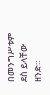በመንግሥቱም ደስ ይላቸው ዘንድ።